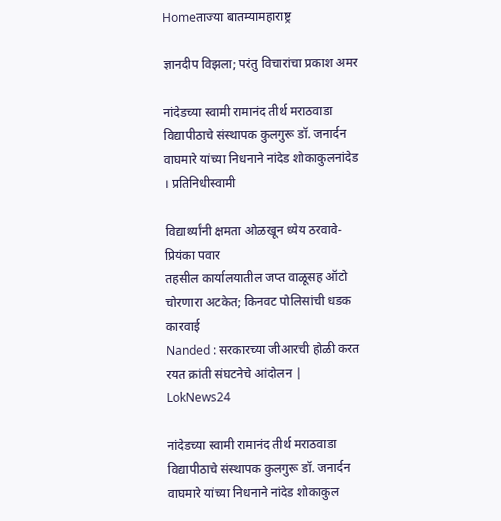Homeताज्या बातम्यामहाराष्ट्र

ज्ञानदीप विझला; परंतु विचारांचा प्रकाश अमर

नांदेडच्या स्वामी रामानंद तीर्थ मराठवाडा विद्यापीठाचे संस्थापक कुलगुरू डॉ. जनार्दन वाघमारे यांच्या निधनाने नांदेड शोकाकुलनांदेड । प्रतिनिधीस्वामी

विद्यार्थ्यांनी क्षमता ओळखून ध्येय ठरवावे-प्रियंका पवार
तहसील कार्यालयातील जप्त वाळूसह ऑटो चोरणारा अटकेत; किनवट पोलिसांची धडक कारवाई
Nanded : सरकारच्या जीआरची होळी करत रयत क्रांती संघटनेचे आंदोलन | LokNews24

नांदेडच्या स्वामी रामानंद तीर्थ मराठवाडा विद्यापीठाचे संस्थापक कुलगुरू डॉ. जनार्दन वाघमारे यांच्या निधनाने नांदेड शोकाकुल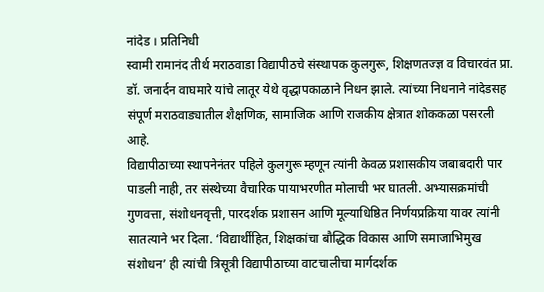नांदेड । प्रतिनिधी
स्वामी रामानंद तीर्थ मराठवाडा विद्यापीठचे संस्थापक कुलगुरू, शिक्षणतज्ज्ञ व विचारवंत प्रा. डॉ. जनार्दन वाघमारे यांचे लातूर येथे वृद्धापकाळाने निधन झाले. त्यांच्या निधनाने नांदेडसह संपूर्ण मराठवाड्यातील शैक्षणिक, सामाजिक आणि राजकीय क्षेत्रात शोककळा पसरली आहे.
विद्यापीठाच्या स्थापनेनंतर पहिले कुलगुरू म्हणून त्यांनी केवळ प्रशासकीय जबाबदारी पार पाडली नाही, तर संस्थेच्या वैचारिक पायाभरणीत मोलाची भर घातली. अभ्यासक्रमांची गुणवत्ता, संशोधनवृत्ती, पारदर्शक प्रशासन आणि मूल्याधिष्ठित निर्णयप्रक्रिया यावर त्यांनी सातत्याने भर दिला. ‘विद्यार्थीहित, शिक्षकांचा बौद्धिक विकास आणि समाजाभिमुख संशोधन’ ही त्यांची त्रिसूत्री विद्यापीठाच्या वाटचालीचा मार्गदर्शक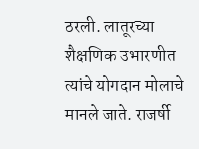ठरली. लातूरच्या शैक्षणिक उभारणीत त्यांचे योगदान मोलाचे मानले जाते. राजर्षी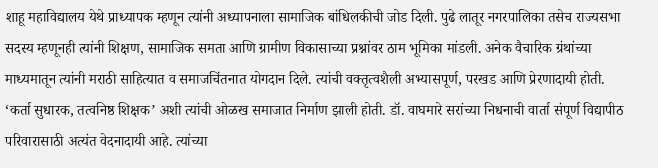शाहू महाविद्यालय येथे प्राध्यापक म्हणून त्यांनी अध्यापनाला सामाजिक बांधिलकीची जोड दिली. पुढे लातूर नगरपालिका तसेच राज्यसभा सदस्य म्हणूनही त्यांनी शिक्षण, सामाजिक समता आणि ग्रामीण विकासाच्या प्रश्नांवर ठाम भूमिका मांडली. अनेक वैचारिक ग्रंथांच्या माध्यमातून त्यांनी मराठी साहित्यात व समाजचिंतनात योगदान दिले. त्यांची वक्तृत्वशैली अभ्यासपूर्ण, परखड आणि प्रेरणादायी होती. ‘कर्ता सुधारक, तत्वनिष्ठ शिक्षक’ अशी त्यांची ओळख समाजात निर्माण झाली होती. डॉ. वाघमारे सरांच्या निधनाची वार्ता संपूर्ण विद्यापीठ परिवारासाठी अत्यंत वेदनादायी आहे. त्यांच्या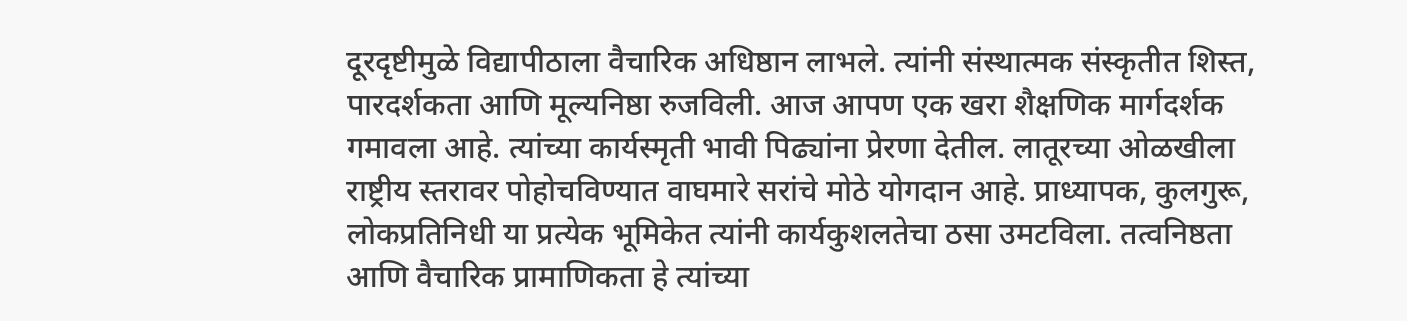दूरदृष्टीमुळे विद्यापीठाला वैचारिक अधिष्ठान लाभले. त्यांनी संस्थात्मक संस्कृतीत शिस्त, पारदर्शकता आणि मूल्यनिष्ठा रुजविली. आज आपण एक खरा शैक्षणिक मार्गदर्शक गमावला आहे. त्यांच्या कार्यस्मृती भावी पिढ्यांना प्रेरणा देतील. लातूरच्या ओळखीला राष्ट्रीय स्तरावर पोहोचविण्यात वाघमारे सरांचे मोठे योगदान आहे. प्राध्यापक, कुलगुरू, लोकप्रतिनिधी या प्रत्येक भूमिकेत त्यांनी कार्यकुशलतेचा ठसा उमटविला. तत्वनिष्ठता आणि वैचारिक प्रामाणिकता हे त्यांच्या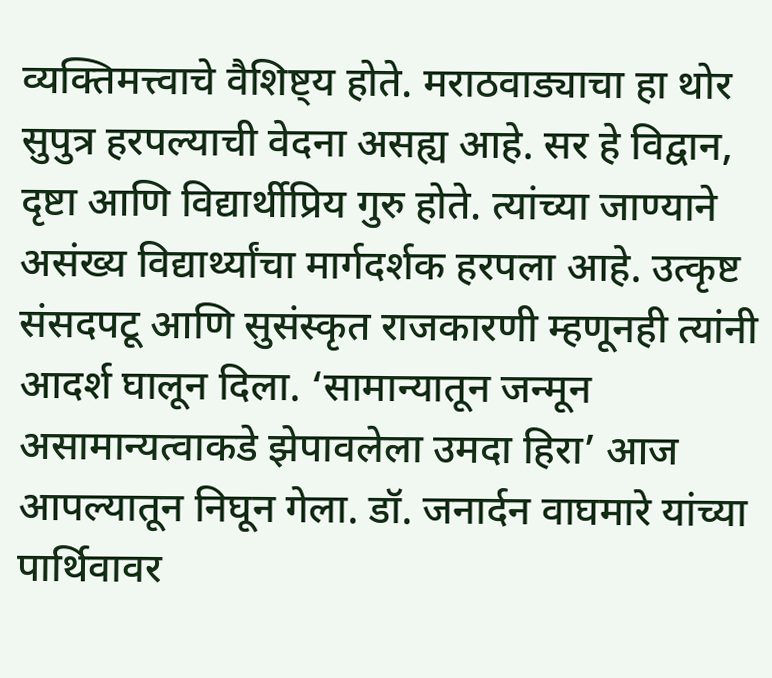व्यक्तिमत्त्वाचे वैशिष्ट्य होते. मराठवाड्याचा हा थोर सुपुत्र हरपल्याची वेदना असह्य आहे. सर हे विद्वान, दृष्टा आणि विद्यार्थीप्रिय गुरु होते. त्यांच्या जाण्याने असंख्य विद्यार्थ्यांचा मार्गदर्शक हरपला आहे. उत्कृष्ट संसदपटू आणि सुसंस्कृत राजकारणी म्हणूनही त्यांनी आदर्श घालून दिला. ‘सामान्यातून जन्मून असामान्यत्वाकडे झेपावलेला उमदा हिरा’ आज आपल्यातून निघून गेला. डॉ. जनार्दन वाघमारे यांच्या पार्थिवावर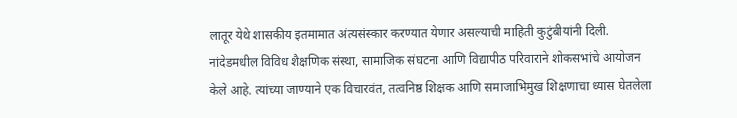लातूर येथे शासकीय इतमामात अंत्यसंस्कार करण्यात येणार असल्याची माहिती कुटुंबीयांनी दिली. नांदेडमधील विविध शैक्षणिक संस्था, सामाजिक संघटना आणि विद्यापीठ परिवाराने शोकसभांचे आयोजन केले आहे. त्यांच्या जाण्याने एक विचारवंत, तत्वनिष्ठ शिक्षक आणि समाजाभिमुख शिक्षणाचा ध्यास घेतलेला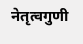नेतृत्वगुणी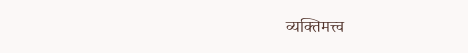व्यक्तिमत्त्व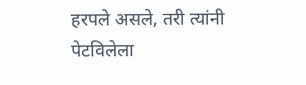हरपले असले, तरी त्यांनी पेटविलेला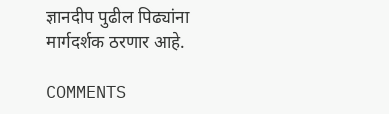ज्ञानदीप पुढील पिढ्यांना मार्गदर्शक ठरणार आहे.

COMMENTS